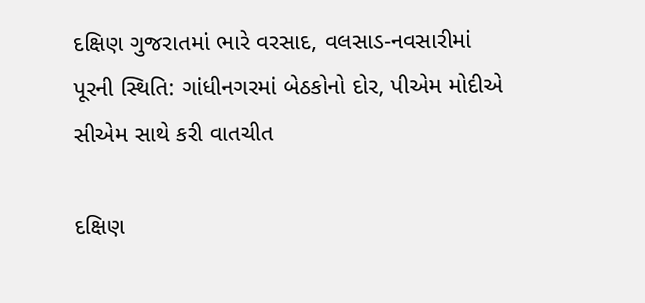દક્ષિણ ગુજરાતમાં ભારે વરસાદ, વલસાડ-નવસારીમાં પૂરની સ્થિતિ: ગાંધીનગરમાં બેઠકોનો દોર, પીએમ મોદીએ સીએમ સાથે કરી વાતચીત

દક્ષિણ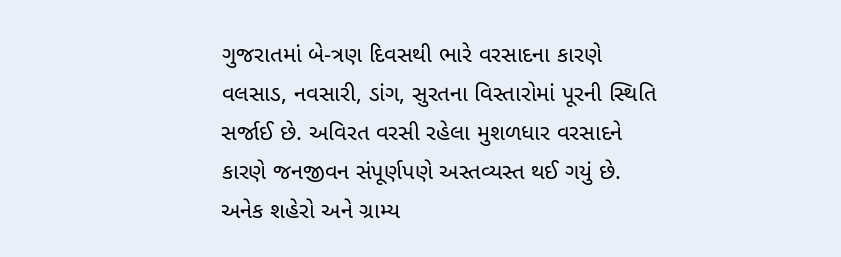ગુજરાતમાં બે-ત્રણ દિવસથી ભારે વરસાદના કારણે વલસાડ, નવસારી, ડાંગ, સુરતના વિસ્તારોમાં પૂરની સ્થિતિ સર્જાઈ છે. અવિરત વરસી રહેલા મુશળધાર વરસાદને કારણે જનજીવન સંપૂર્ણપણે અસ્તવ્યસ્ત થઈ ગયું છે. અનેક શહેરો અને ગ્રામ્ય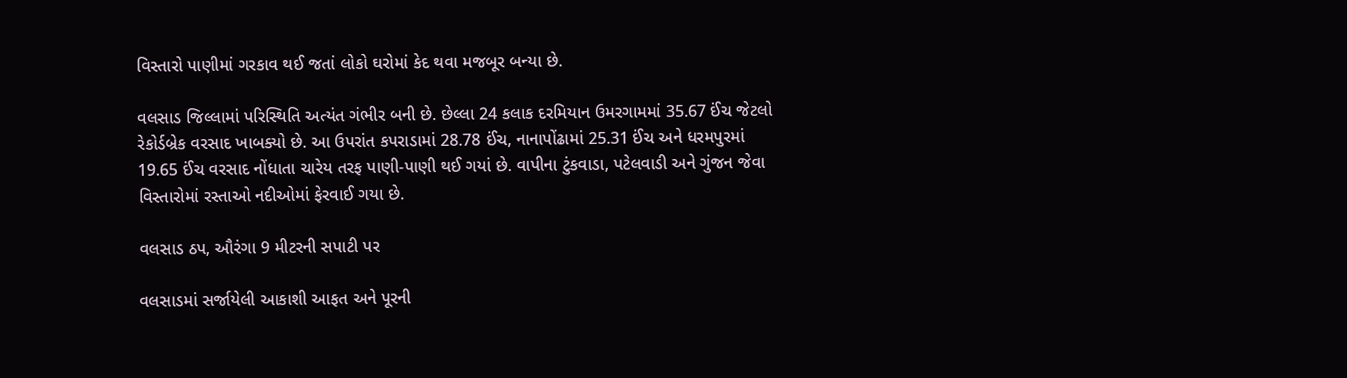વિસ્તારો પાણીમાં ગરકાવ થઈ જતાં લોકો ઘરોમાં કેદ થવા મજબૂર બન્યા છે.

વલસાડ જિલ્લામાં પરિસ્થિતિ અત્યંત ગંભીર બની છે. છેલ્લા 24 કલાક દરમિયાન ઉમરગામમાં 35.67 ઈંચ જેટલો રેકોર્ડબ્રેક વરસાદ ખાબક્યો છે. આ ઉપરાંત કપરાડામાં 28.78 ઈંચ, નાનાપોંઢામાં 25.31 ઈંચ અને ધરમપુરમાં 19.65 ઈંચ વરસાદ નોંધાતા ચારેય તરફ પાણી-પાણી થઈ ગયાં છે. વાપીના ટુંકવાડા, પટેલવાડી અને ગુંજન જેવા વિસ્તારોમાં રસ્તાઓ નદીઓમાં ફેરવાઈ ગયા છે.

વલસાડ ઠપ, ઔરંગા 9 મીટરની સપાટી પર

વલસાડમાં સર્જાયેલી આકાશી આફત અને પૂરની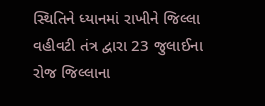સ્થિતિને ધ્યાનમાં રાખીને જિલ્લા વહીવટી તંત્ર દ્વારા 23 જુલાઈના રોજ જિલ્લાના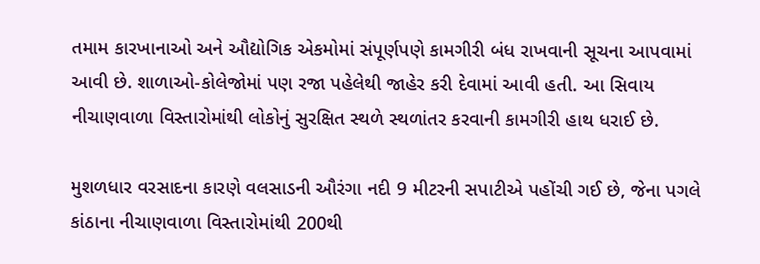તમામ કારખાનાઓ અને ઔદ્યોગિક એકમોમાં સંપૂર્ણપણે કામગીરી બંધ રાખવાની સૂચના આપવામાં આવી છે. શાળાઓ-કોલેજોમાં પણ રજા પહેલેથી જાહેર કરી દેવામાં આવી હતી. આ સિવાય નીચાણવાળા વિસ્તારોમાંથી લોકોનું સુરક્ષિત સ્થળે સ્થળાંતર કરવાની કામગીરી હાથ ધરાઈ છે.

મુશળધાર વરસાદના કારણે વલસાડની ઔરંગા નદી 9 મીટરની સપાટીએ પહોંચી ગઈ છે, જેના પગલે કાંઠાના નીચાણવાળા વિસ્તારોમાંથી 200થી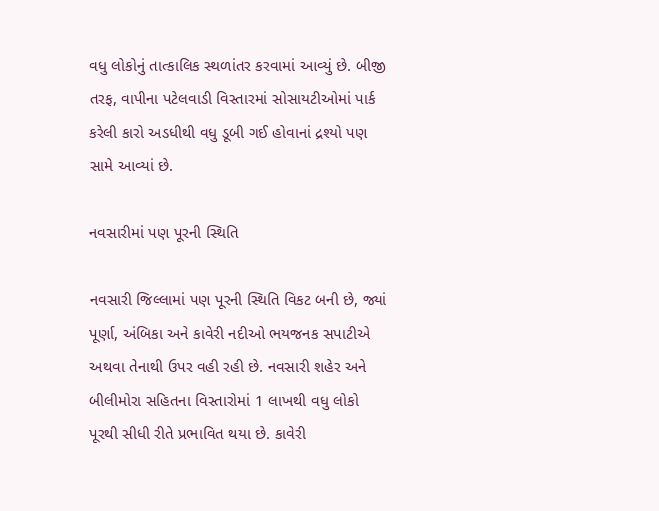વધુ લોકોનું તાત્કાલિક સ્થળાંતર કરવામાં આવ્યું છે. બીજી તરફ, વાપીના પટેલવાડી વિસ્તારમાં સોસાયટીઓમાં પાર્ક કરેલી કારો અડધીથી વધુ ડૂબી ગઈ હોવાનાં દ્રશ્યો પણ સામે આવ્યાં છે.

નવસારીમાં પણ પૂરની સ્થિતિ

નવસારી જિલ્લામાં પણ પૂરની સ્થિતિ વિકટ બની છે, જ્યાં પૂર્ણા, અંબિકા અને કાવેરી નદીઓ ભયજનક સપાટીએ અથવા તેનાથી ઉપર વહી રહી છે. નવસારી શહેર અને બીલીમોરા સહિતના વિસ્તારોમાં 1 લાખથી વધુ લોકો પૂરથી સીધી રીતે પ્રભાવિત થયા છે. કાવેરી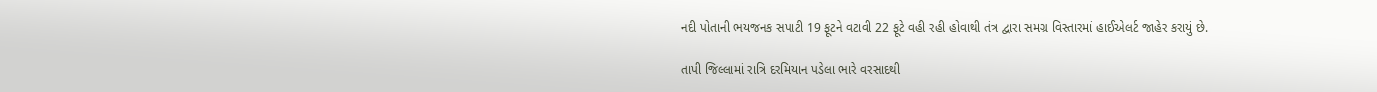નદી પોતાની ભયજનક સપાટી 19 ફૂટને વટાવી 22 ફૂટે વહી રહી હોવાથી તંત્ર દ્વારા સમગ્ર વિસ્તારમાં હાઈએલર્ટ જાહેર કરાયું છે.

તાપી જિલ્લામાં રાત્રિ દરમિયાન પડેલા ભારે વરસાદથી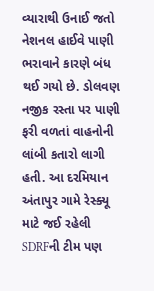વ્યારાથી ઉનાઈ જતો નેશનલ હાઈવે પાણી ભરાવાને કારણે બંધ થઈ ગયો છે. ડોલવણ નજીક રસ્તા પર પાણી ફરી વળતાં વાહનોની લાંબી કતારો લાગી હતી. આ દરમિયાન અંતાપુર ગામે રેસ્ક્યૂ માટે જઈ રહેલી SDRFની ટીમ પણ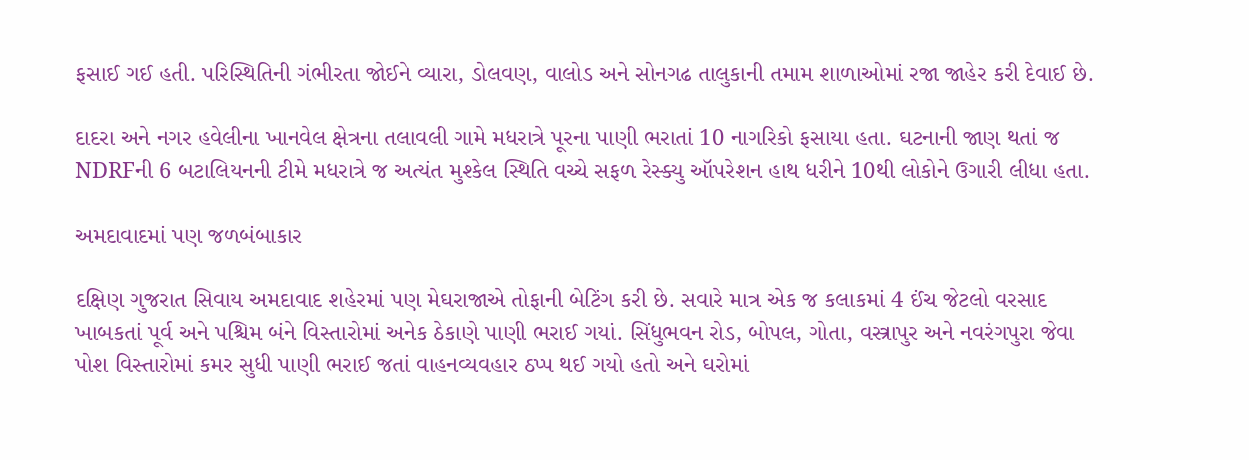ફસાઈ ગઈ હતી. પરિસ્થિતિની ગંભીરતા જોઈને વ્યારા, ડોલવણ, વાલોડ અને સોનગઢ તાલુકાની તમામ શાળાઓમાં રજા જાહેર કરી દેવાઈ છે.

દાદરા અને નગર હવેલીના ખાનવેલ ક્ષેત્રના તલાવલી ગામે મધરાત્રે પૂરના પાણી ભરાતાં 10 નાગરિકો ફસાયા હતા. ઘટનાની જાણ થતાં જ NDRFની 6 બટાલિયનની ટીમે મધરાત્રે જ અત્યંત મુશ્કેલ સ્થિતિ વચ્ચે સફળ રેસ્ક્યુ ઑપરેશન હાથ ધરીને 10થી લોકોને ઉગારી લીધા હતા.

અમદાવાદમાં પણ જળબંબાકાર

દક્ષિણ ગુજરાત સિવાય અમદાવાદ શહેરમાં પણ મેઘરાજાએ તોફાની બેટિંગ કરી છે. સવારે માત્ર એક જ કલાકમાં 4 ઈંચ જેટલો વરસાદ ખાબકતાં પૂર્વ અને પશ્ચિમ બંને વિસ્તારોમાં અનેક ઠેકાણે પાણી ભરાઈ ગયાં. સિંધુભવન રોડ, બોપલ, ગોતા, વસ્ત્રાપુર અને નવરંગપુરા જેવા પોશ વિસ્તારોમાં કમર સુધી પાણી ભરાઈ જતાં વાહનવ્યવહાર ઠપ્પ થઈ ગયો હતો અને ઘરોમાં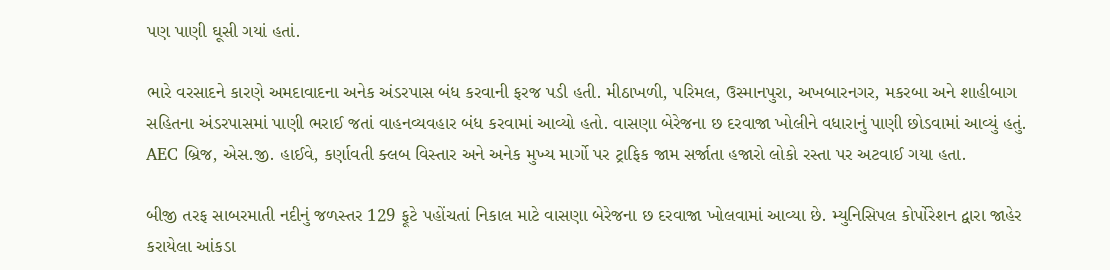પણ પાણી ઘૂસી ગયાં હતાં.

ભારે વરસાદને કારણે અમદાવાદના અનેક અંડરપાસ બંધ કરવાની ફરજ પડી હતી. મીઠાખળી, પરિમલ, ઉસ્માનપુરા, અખબારનગર, મકરબા અને શાહીબાગ સહિતના અંડરપાસમાં પાણી ભરાઈ જતાં વાહનવ્યવહાર બંધ કરવામાં આવ્યો હતો. વાસણા બેરેજના છ દરવાજા ખોલીને વધારાનું પાણી છોડવામાં આવ્યું હતું. AEC બ્રિજ, એસ.જી. હાઈવે, કર્ણાવતી ક્લબ વિસ્તાર અને અનેક મુખ્ય માર્ગો પર ટ્રાફિક જામ સર્જાતા હજારો લોકો રસ્તા પર અટવાઈ ગયા હતા.

બીજી તરફ સાબરમાતી નદીનું જળસ્તર 129 ફૂટે પહોંચતાં નિકાલ માટે વાસણા બેરેજના છ દરવાજા ખોલવામાં આવ્યા છે. મ્યુનિસિપલ કોર્પોરેશન દ્વારા જાહેર કરાયેલા આંકડા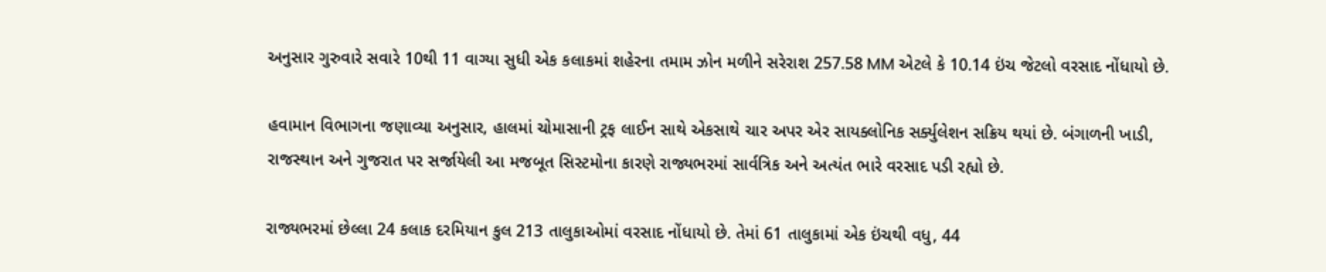અનુસાર ગુરુવારે સવારે 10થી 11 વાગ્યા સુધી એક કલાકમાં શહેરના તમામ ઝોન મળીને સરેરાશ 257.58 MM એટલે કે 10.14 ઇંચ જેટલો વરસાદ નોંધાયો છે.

હવામાન વિભાગના જણાવ્યા અનુસાર, હાલમાં ચોમાસાની ટ્રફ લાઈન સાથે એકસાથે ચાર અપર એર સાયક્લોનિક સર્ક્યુલેશન સક્રિય થયાં છે. બંગાળની ખાડી, રાજસ્થાન અને ગુજરાત પર સર્જાયેલી આ મજબૂત સિસ્ટમોના કારણે રાજ્યભરમાં સાર્વત્રિક અને અત્યંત ભારે વરસાદ પડી રહ્યો છે.

રાજ્યભરમાં છેલ્લા 24 કલાક દરમિયાન કુલ 213 તાલુકાઓમાં વરસાદ નોંધાયો છે. તેમાં 61 તાલુકામાં એક ઇંચથી વધુ, 44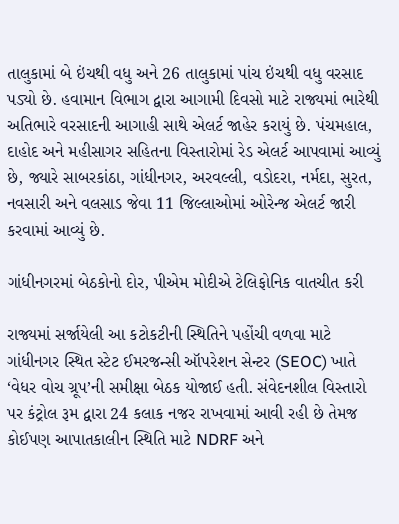તાલુકામાં બે ઇંચથી વધુ અને 26 તાલુકામાં પાંચ ઇંચથી વધુ વરસાદ પડ્યો છે. હવામાન વિભાગ દ્વારા આગામી દિવસો માટે રાજ્યમાં ભારેથી અતિભારે વરસાદની આગાહી સાથે એલર્ટ જાહેર કરાયું છે. પંચમહાલ, દાહોદ અને મહીસાગર સહિતના વિસ્તારોમાં રેડ એલર્ટ આપવામાં આવ્યું છે, જ્યારે સાબરકાંઠા, ગાંધીનગર, અરવલ્લી, વડોદરા, નર્મદા, સુરત, નવસારી અને વલસાડ જેવા 11 જિલ્લાઓમાં ઓરેન્જ એલર્ટ જારી કરવામાં આવ્યું છે.

ગાંધીનગરમાં બેઠકોનો દોર, પીએમ મોદીએ ટેલિફોનિક વાતચીત કરી

રાજ્યમાં સર્જાયેલી આ કટોકટીની સ્થિતિને પહોંચી વળવા માટે ગાંધીનગર સ્થિત સ્ટેટ ઈમરજન્સી ઑપરેશન સેન્ટર (SEOC) ખાતે ‘વેધર વોચ ગ્રૂપ’ની સમીક્ષા બેઠક યોજાઈ હતી. સંવેદનશીલ વિસ્તારો પર કંટ્રોલ રૂમ દ્વારા 24 કલાક નજર રાખવામાં આવી રહી છે તેમજ કોઈપણ આપાતકાલીન સ્થિતિ માટે NDRF અને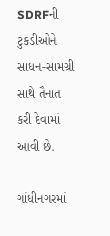SDRFની ટુકડીઓને સાધન-સામગ્રી સાથે તૈનાત કરી દેવામાં આવી છે.

ગાંધીનગરમાં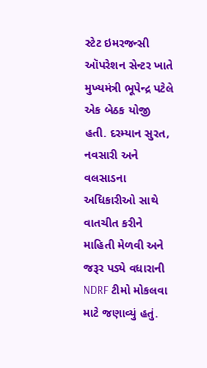સ્ટેટ ઇમરજન્સી ઑપરેશન સેન્ટર ખાતે મુખ્યમંત્રી ભૂપેન્દ્ર પટેલે એક બેઠક યોજી હતી. દરમ્યાન સુરત, નવસારી અને વલસાડના અધિકારીઓ સાથે વાતચીત કરીને માહિતી મેળવી અને જરૂર પડ્યે વધારાની NDRF ટીમો મોકલવા માટે જણાવ્યું હતું.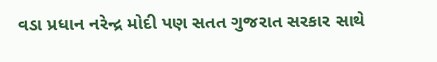વડા પ્રધાન નરેન્દ્ર મોદી પણ સતત ગુજરાત સરકાર સાથે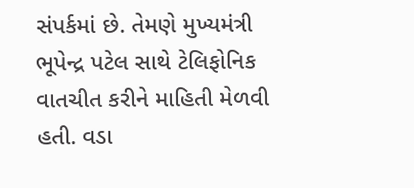સંપર્કમાં છે. તેમણે મુખ્યમંત્રી ભૂપેન્દ્ર પટેલ સાથે ટેલિફોનિક વાતચીત કરીને માહિતી મેળવી હતી. વડા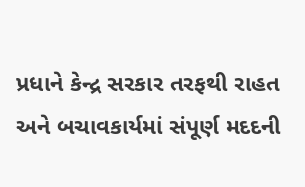પ્રધાને કેન્દ્ર સરકાર તરફથી રાહત અને બચાવકાર્યમાં સંપૂર્ણ મદદની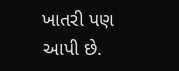ખાતરી પણ આપી છે.